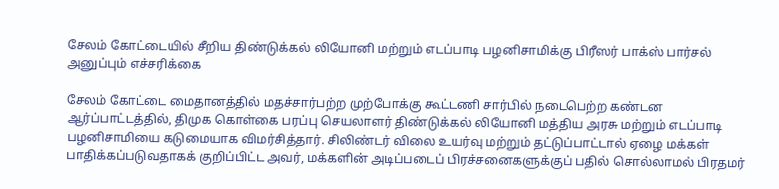சேலம் கோட்டையில் சீறிய திண்டுக்கல் லியோனி மற்றும் எடப்பாடி பழனிசாமிக்கு பிரீஸர் பாக்ஸ் பார்சல் அனுப்பும் எச்சரிக்கை

சேலம் கோட்டை மைதானத்தில் மதச்சார்பற்ற முற்போக்கு கூட்டணி சார்பில் நடைபெற்ற கண்டன ஆர்ப்பாட்டத்தில், திமுக கொள்கை பரப்பு செயலாளர் திண்டுக்கல் லியோனி மத்திய அரசு மற்றும் எடப்பாடி பழனிசாமியை கடுமையாக விமர்சித்தார். சிலிண்டர் விலை உயர்வு மற்றும் தட்டுப்பாட்டால் ஏழை மக்கள் பாதிக்கப்படுவதாகக் குறிப்பிட்ட அவர், மக்களின் அடிப்படைப் பிரச்சனைகளுக்குப் பதில் சொல்லாமல் பிரதமர்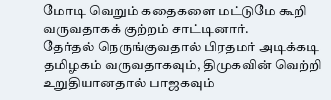மோடி வெறும் கதைகளை மட்டுமே கூறி வருவதாகக் குற்றம் சாட்டினார்.
தேர்தல் நெருங்குவதால் பிரதமர் அடிக்கடி தமிழகம் வருவதாகவும், திமுகவின் வெற்றி உறுதியானதால் பாஜகவும்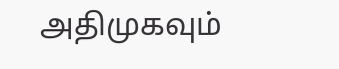அதிமுகவும்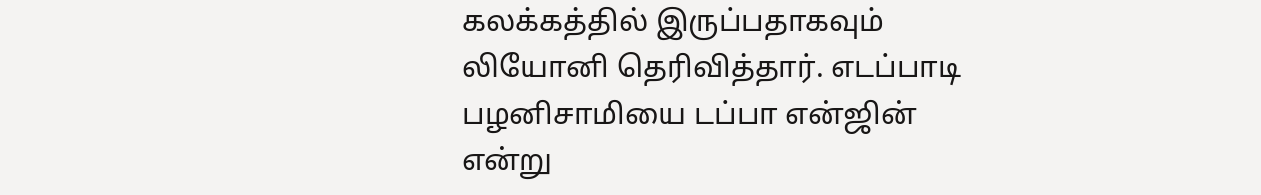கலக்கத்தில் இருப்பதாகவும் லியோனி தெரிவித்தார். எடப்பாடி பழனிசாமியை டப்பா என்ஜின் என்று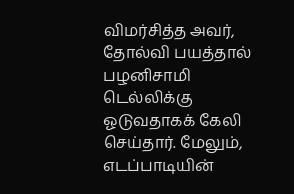விமர்சித்த அவர், தோல்வி பயத்தால் பழனிசாமி டெல்லிக்கு ஓடுவதாகக் கேலி செய்தார். மேலும், எடப்பாடியின்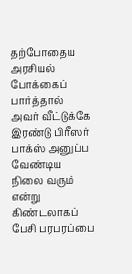தற்போதைய அரசியல் போக்கைப் பார்த்தால் அவர் வீட்டுக்கே இரண்டு பிரீஸர் பாக்ஸ் அனுப்ப வேண்டிய நிலை வரும் என்று கிண்டலாகப் பேசி பரபரப்பை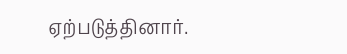ஏற்படுத்தினார்.